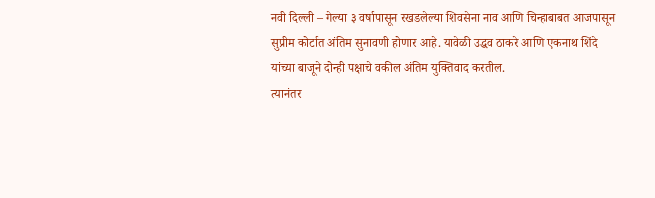नवी दिल्ली – गेल्या ३ वर्षापासून रखडलेल्या शिवसेना नाव आणि चिन्हाबाबत आजपासून सुप्रीम कोर्टात अंतिम सुनावणी होणार आहे. यावेळी उद्धव ठाकरे आणि एकनाथ शिंदे यांच्या बाजूने दोन्ही पक्षाचे वकील अंतिम युक्तिवाद करतील.
त्यानंतर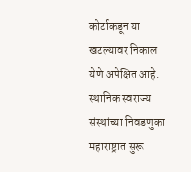कोर्टाकडून या खटल्यावर निकाल येणे अपेक्षित आहे. स्थानिक स्वराज्य संस्थांच्या निवडणुका महाराष्ट्रात सुरू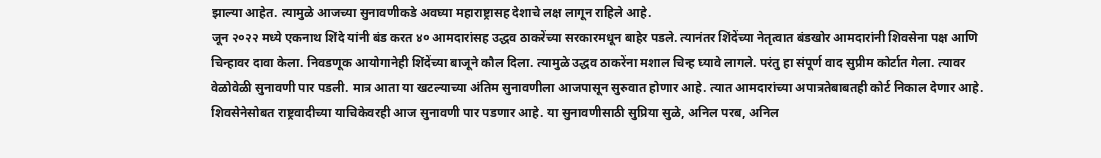झाल्या आहेत. त्यामुळे आजच्या सुनावणीकडे अवघ्या महाराष्ट्रासह देशाचे लक्ष लागून राहिले आहे.
जून २०२२ मध्ये एकनाथ शिंदे यांनी बंड करत ४० आमदारांसह उद्धव ठाकरेंच्या सरकारमधून बाहेर पडले. त्यानंतर शिंदेंच्या नेतृत्वात बंडखोर आमदारांनी शिवसेना पक्ष आणि चिन्हावर दावा केला. निवडणूक आयोगानेही शिंदेंच्या बाजूने कौल दिला. त्यामुळे उद्धव ठाकरेंना मशाल चिन्ह घ्यावे लागले. परंतु हा संपूर्ण वाद सुप्रीम कोर्टात गेला. त्यावर वेळोवेळी सुनावणी पार पडली. मात्र आता या खटल्याच्या अंतिम सुनावणीला आजपासून सुरुवात होणार आहे. त्यात आमदारांच्या अपात्रतेबाबतही कोर्ट निकाल देणार आहे. शिवसेनेसोबत राष्ट्रवादीच्या याचिकेवरही आज सुनावणी पार पडणार आहे. या सुनावणीसाठी सुप्रिया सुळे, अनिल परब, अनिल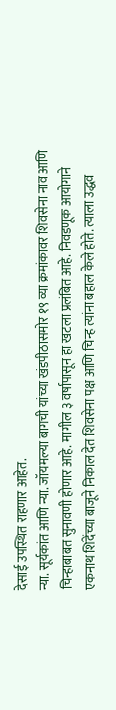देसाई उपस्थित राहणार आहेत.
न्या. सूर्यकांत आणि न्या. जॉयमल्या बागची यांच्या खंडपीठासमोर १९ व्या क्रमांकावर शिवसेना नाव आणि चिन्हाबाबत सुनावणी होणार आहे. मागील ३ वर्षापासून हा खटला प्रलंबित आहे. निवडणूक आयोगाने एकनाथ शिंदेंच्या बाजूने निकाल देत शिवसेना पक्ष आणि चिन्ह त्यांना बहाल केले होते. त्याला उद्धव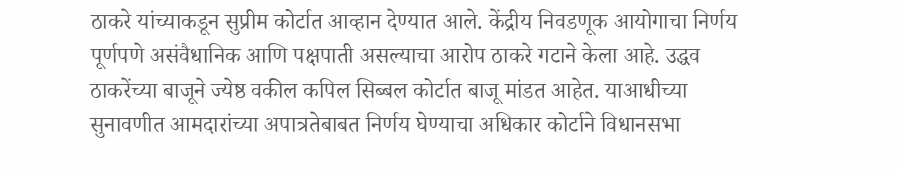ठाकरे यांच्याकडून सुप्रीम कोर्टात आव्हान देण्यात आले. केंद्रीय निवडणूक आयोगाचा निर्णय पूर्णपणे असंवैधानिक आणि पक्षपाती असल्याचा आरोप ठाकरे गटाने केला आहे. उद्धव ठाकरेंच्या बाजूने ज्येष्ठ वकील कपिल सिब्बल कोर्टात बाजू मांडत आहेत. याआधीच्या सुनावणीत आमदारांच्या अपात्रतेबाबत निर्णय घेण्याचा अधिकार कोर्टाने विधानसभा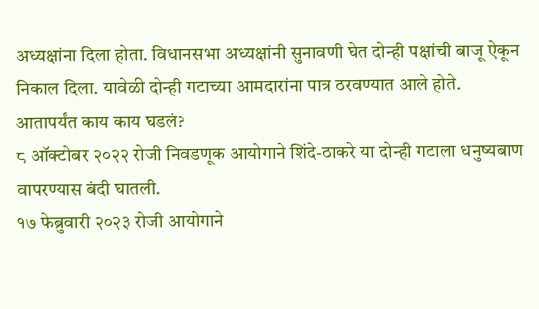अध्यक्षांना दिला होता. विधानसभा अध्यक्षांनी सुनावणी घेत दोन्ही पक्षांची बाजू ऐकून निकाल दिला. यावेळी दोन्ही गटाच्या आमदारांना पात्र ठरवण्यात आले होते.
आतापर्यंत काय काय घडलं?
८ ऑक्टोबर २०२२ रोजी निवडणूक आयोगाने शिंदे-ठाकरे या दोन्ही गटाला धनुष्यबाण वापरण्यास बंदी घातली.
१७ फेब्रुवारी २०२३ रोजी आयोगाने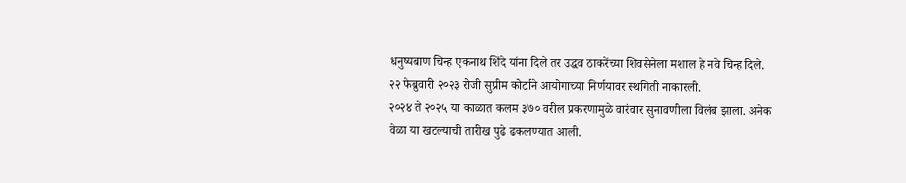धनुष्यबाण चिन्ह एकनाथ शिंदे यांना दिले तर उद्धव ठाकरेंच्या शिवसेनेला मशाल हे नवे चिन्ह दिले.
२२ फेब्रुवारी २०२३ रोजी सुप्रीम कोर्टाने आयोगाच्या निर्णयावर स्थगिती नाकारली.
२०२४ ते २०२५ या काळात कलम ३७० वरील प्रकरणामुळे वारंवार सुनावणीला विलंब झाला. अनेक वेळा या खटल्याची तारीख पुढे ढकलण्यात आली.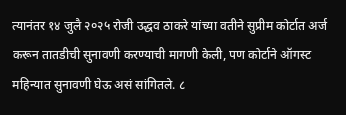त्यानंतर १४ जुलै २०२५ रोजी उद्धव ठाकरे यांच्या वतीने सुप्रीम कोर्टात अर्ज करून तातडीची सुनावणी करण्याची मागणी केली, पण कोर्टाने ऑगस्ट महिन्यात सुनावणी घेऊ असं सांगितले. ८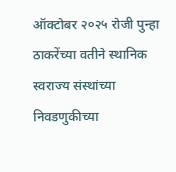ऑक्टोबर २०२५ रोजी पुन्हा ठाकरेंच्या वतीने स्थानिक स्वराज्य संस्थांच्या निवडणुकीच्या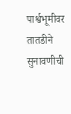पार्श्वभूमीवर तातडीने सुनावणीची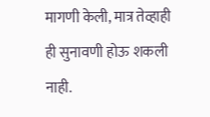मागणी केली, मात्र तेव्हाही ही सुनावणी होऊ शकली नाही.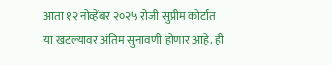आता १२ नोव्हेंबर २०२५ रोजी सुप्रीम कोर्टात या खटल्यावर अंतिम सुनावणी होणार आहे. ही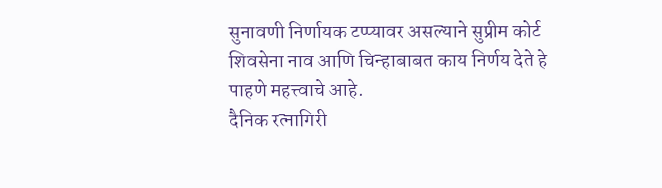सुनावणी निर्णायक टप्प्यावर असल्याने सुप्रीम कोर्ट शिवसेना नाव आणि चिन्हाबाबत काय निर्णय देते हे पाहणे महत्त्वाचे आहे.
दैनिक रत्नागिरी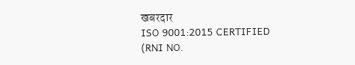खबरदार
ISO 9001:2015 CERTIFIED
(RNI NO.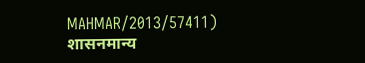MAHMAR/2013/57411)
शासनमान्य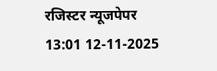रजिस्टर न्यूजपेपर
13:01 12-11-2025